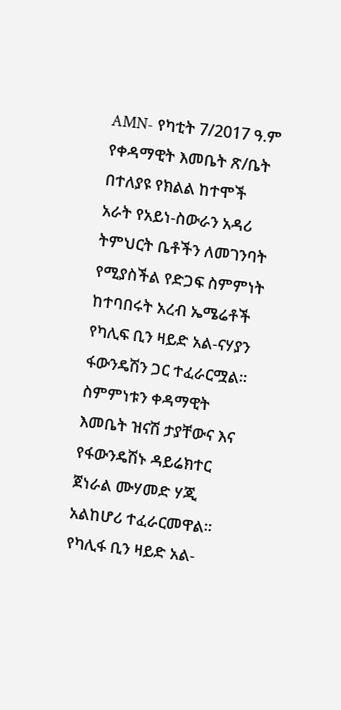AMN- የካቲት 7/2017 ዓ.ም
የቀዳማዊት እመቤት ጽ/ቤት በተለያዩ የክልል ከተሞች አራት የአይነ-ስውራን አዳሪ ትምህርት ቤቶችን ለመገንባት የሚያስችል የድጋፍ ስምምነት ከተባበሩት አረብ ኤሜሬቶች የካሊፍ ቢን ዛይድ አል-ናሃያን ፋውንዴሽን ጋር ተፈራርሟል፡፡
ስምምነቱን ቀዳማዊት እመቤት ዝናሽ ታያቸውና እና የፋውንዴሽኑ ዳይሬክተር ጀነራል ሙሃመድ ሃጂ አልከሆሪ ተፈራርመዋል፡፡
የካሊፋ ቢን ዛይድ አል-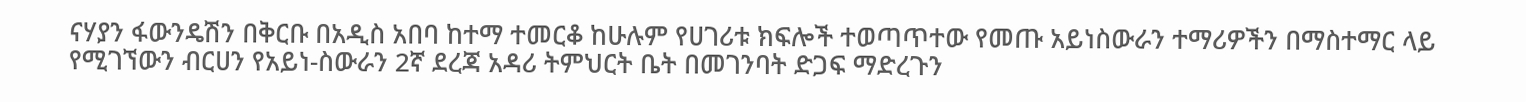ናሃያን ፋውንዴሽን በቅርቡ በአዲስ አበባ ከተማ ተመርቆ ከሁሉም የሀገሪቱ ክፍሎች ተወጣጥተው የመጡ አይነስውራን ተማሪዎችን በማስተማር ላይ የሚገኘውን ብርሀን የአይነ-ስውራን 2ኛ ደረጃ አዳሪ ትምህርት ቤት በመገንባት ድጋፍ ማድረጉን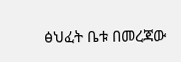ፅህፈት ቤቱ በመረጃው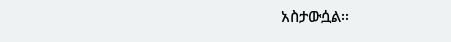አስታውሷል፡፡